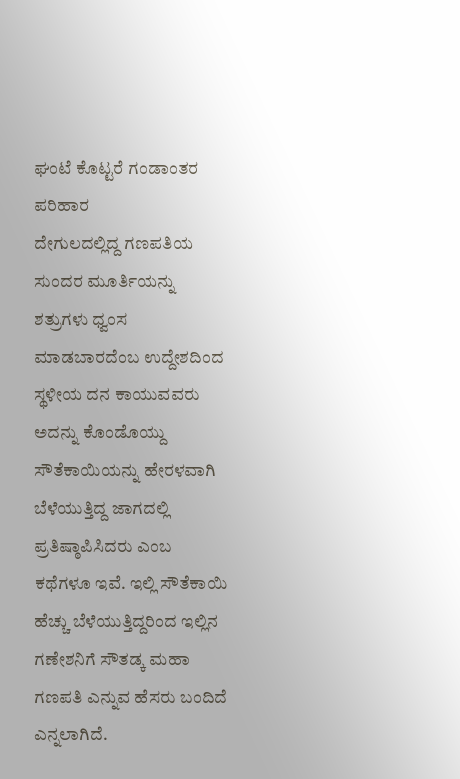ಘಂಟೆ ಕೊಟ್ಟರೆ ಗಂಡಾಂತರ ಪರಿಹಾರ
ದೇಗುಲದಲ್ಲಿದ್ದ ಗಣಪತಿಯ ಸುಂದರ ಮೂರ್ತಿಯನ್ನು ಶತ್ರುಗಳು ಧ್ವಂಸ ಮಾಡಬಾರದೆಂಬ ಉದ್ದೇಶದಿಂದ ಸ್ಥಳೀಯ ದನ ಕಾಯುವವರು ಅದನ್ನು ಕೊಂಡೊಯ್ದು ಸೌತೆಕಾಯಿಯನ್ನು ಹೇರಳವಾಗಿ ಬೆಳೆಯುತ್ತಿದ್ದ ಜಾಗದಲ್ಲಿ ಪ್ರತಿಷ್ಠಾಪಿಸಿದರು ಎಂಬ ಕಥೆಗಳೂ ಇವೆ. ಇಲ್ಲಿ ಸೌತೆಕಾಯಿ ಹೆಚ್ಚು ಬೆಳೆಯುತ್ತಿದ್ದರಿಂದ ಇಲ್ಲಿನ ಗಣೇಶನಿಗೆ ಸೌತಡ್ಕ ಮಹಾ ಗಣಪತಿ ಎನ್ನುವ ಹೆಸರು ಬಂದಿದೆ ಎನ್ನಲಾಗಿದೆ.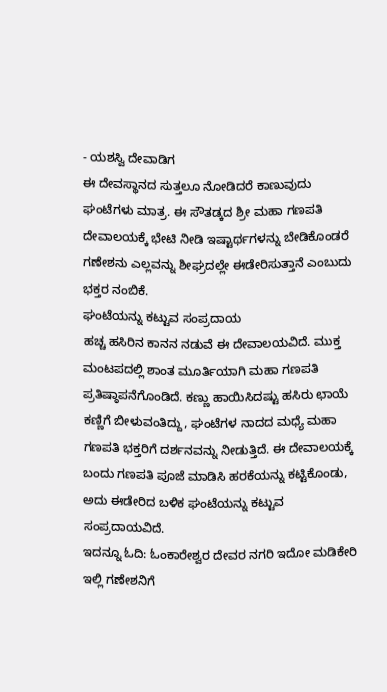- ಯಶಸ್ವಿ ದೇವಾಡಿಗ
ಈ ದೇವಸ್ಥಾನದ ಸುತ್ತಲೂ ನೋಡಿದರೆ ಕಾಣುವುದು ಘಂಟೆಗಳು ಮಾತ್ರ. ಈ ಸೌತಡ್ಕದ ಶ್ರೀ ಮಹಾ ಗಣಪತಿ ದೇವಾಲಯಕ್ಕೆ ಭೇಟಿ ನೀಡಿ ಇಷ್ಟಾರ್ಥಗಳನ್ನು ಬೇಡಿಕೊಂಡರೆ ಗಣೇಶನು ಎಲ್ಲವನ್ನು ಶೀಘ್ರದಲ್ಲೇ ಈಡೇರಿಸುತ್ತಾನೆ ಎಂಬುದು ಭಕ್ತರ ನಂಬಿಕೆ.
ಘಂಟೆಯನ್ನು ಕಟ್ಟುವ ಸಂಪ್ರದಾಯ
ಹಚ್ಚ ಹಸಿರಿನ ಕಾನನ ನಡುವೆ ಈ ದೇವಾಲಯವಿದೆ. ಮುಕ್ತ ಮಂಟಪದಲ್ಲಿ ಶಾಂತ ಮೂರ್ತಿಯಾಗಿ ಮಹಾ ಗಣಪತಿ ಪ್ರತಿಷ್ಠಾಪನೆಗೊಂಡಿದೆ. ಕಣ್ಣು ಹಾಯಿಸಿದಷ್ಟು ಹಸಿರು ಛಾಯೆ ಕಣ್ಣಿಗೆ ಬೀಳುವಂತಿದ್ದು, ಘಂಟೆಗಳ ನಾದದ ಮಧ್ಯೆ ಮಹಾ ಗಣಪತಿ ಭಕ್ತರಿಗೆ ದರ್ಶನವನ್ನು ನೀಡುತ್ತಿದೆ. ಈ ದೇವಾಲಯಕ್ಕೆ ಬಂದು ಗಣಪತಿ ಪೂಜೆ ಮಾಡಿಸಿ ಹರಕೆಯನ್ನು ಕಟ್ಟಿಕೊಂಡು, ಅದು ಈಡೇರಿದ ಬಳಿಕ ಘಂಟೆಯನ್ನು ಕಟ್ಟುವ ಸಂಪ್ರದಾಯವಿದೆ.
ಇದನ್ನೂ ಓದಿ: ಓಂಕಾರೇಶ್ವರ ದೇವರ ನಗರಿ ಇದೋ ಮಡಿಕೇರಿ
ಇಲ್ಲಿ ಗಣೇಶನಿಗೆ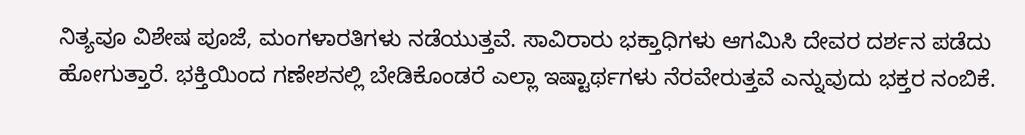ನಿತ್ಯವೂ ವಿಶೇಷ ಪೂಜೆ, ಮಂಗಳಾರತಿಗಳು ನಡೆಯುತ್ತವೆ. ಸಾವಿರಾರು ಭಕ್ತಾಧಿಗಳು ಆಗಮಿಸಿ ದೇವರ ದರ್ಶನ ಪಡೆದು ಹೋಗುತ್ತಾರೆ. ಭಕ್ತಿಯಿಂದ ಗಣೇಶನಲ್ಲಿ ಬೇಡಿಕೊಂಡರೆ ಎಲ್ಲಾ ಇಷ್ಟಾರ್ಥಗಳು ನೆರವೇರುತ್ತವೆ ಎನ್ನುವುದು ಭಕ್ತರ ನಂಬಿಕೆ.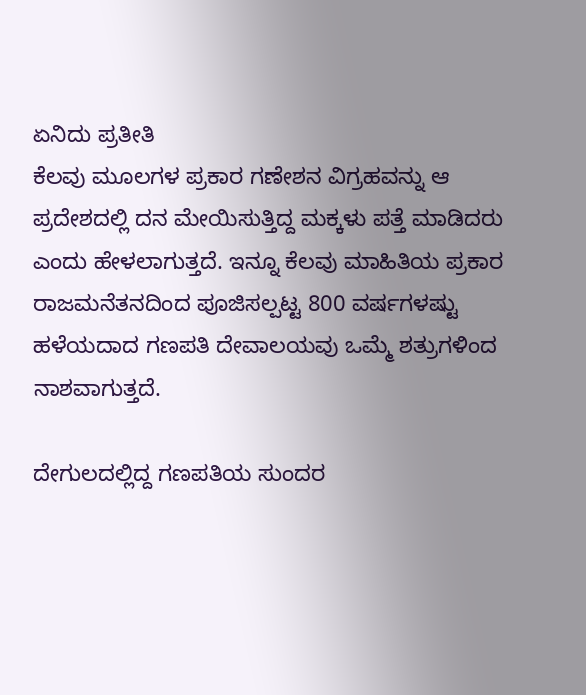ಏನಿದು ಪ್ರತೀತಿ
ಕೆಲವು ಮೂಲಗಳ ಪ್ರಕಾರ ಗಣೇಶನ ವಿಗ್ರಹವನ್ನು ಆ ಪ್ರದೇಶದಲ್ಲಿ ದನ ಮೇಯಿಸುತ್ತಿದ್ದ ಮಕ್ಕಳು ಪತ್ತೆ ಮಾಡಿದರು ಎಂದು ಹೇಳಲಾಗುತ್ತದೆ. ಇನ್ನೂ ಕೆಲವು ಮಾಹಿತಿಯ ಪ್ರಕಾರ ರಾಜಮನೆತನದಿಂದ ಪೂಜಿಸಲ್ಪಟ್ಟ 800 ವರ್ಷಗಳಷ್ಟು ಹಳೆಯದಾದ ಗಣಪತಿ ದೇವಾಲಯವು ಒಮ್ಮೆ ಶತ್ರುಗಳಿಂದ ನಾಶವಾಗುತ್ತದೆ.

ದೇಗುಲದಲ್ಲಿದ್ದ ಗಣಪತಿಯ ಸುಂದರ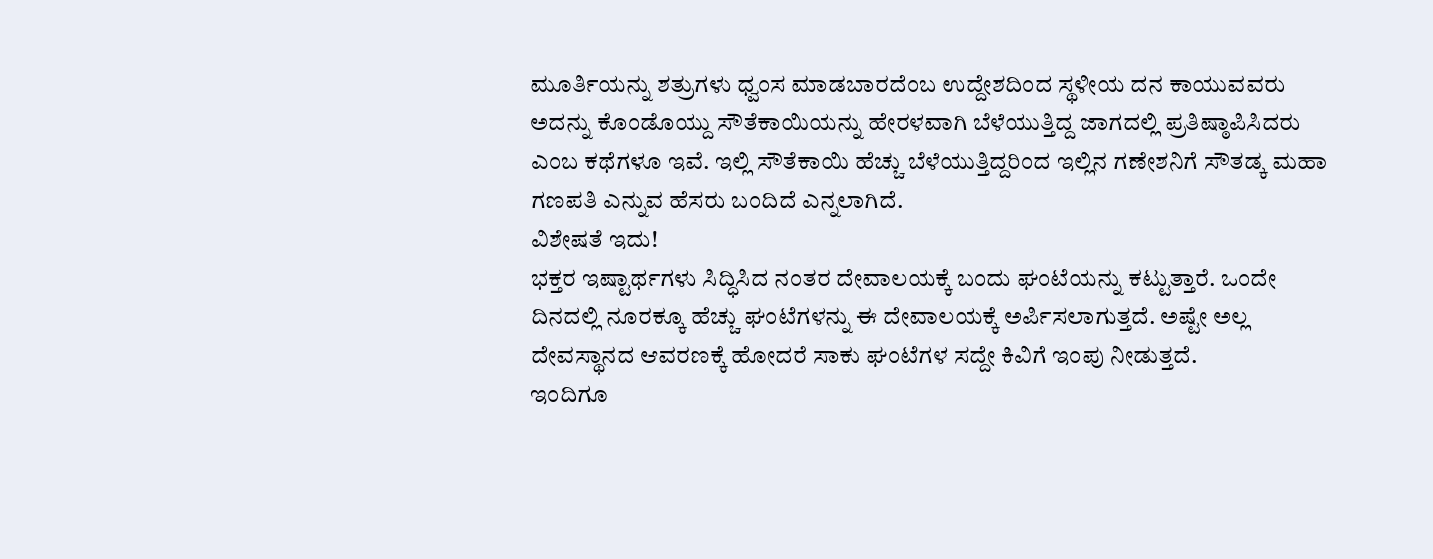ಮೂರ್ತಿಯನ್ನು ಶತ್ರುಗಳು ಧ್ವಂಸ ಮಾಡಬಾರದೆಂಬ ಉದ್ದೇಶದಿಂದ ಸ್ಥಳೀಯ ದನ ಕಾಯುವವರು ಅದನ್ನು ಕೊಂಡೊಯ್ದು ಸೌತೆಕಾಯಿಯನ್ನು ಹೇರಳವಾಗಿ ಬೆಳೆಯುತ್ತಿದ್ದ ಜಾಗದಲ್ಲಿ ಪ್ರತಿಷ್ಠಾಪಿಸಿದರು ಎಂಬ ಕಥೆಗಳೂ ಇವೆ. ಇಲ್ಲಿ ಸೌತೆಕಾಯಿ ಹೆಚ್ಚು ಬೆಳೆಯುತ್ತಿದ್ದರಿಂದ ಇಲ್ಲಿನ ಗಣೇಶನಿಗೆ ಸೌತಡ್ಕ ಮಹಾ ಗಣಪತಿ ಎನ್ನುವ ಹೆಸರು ಬಂದಿದೆ ಎನ್ನಲಾಗಿದೆ.
ವಿಶೇಷತೆ ಇದು!
ಭಕ್ತರ ಇಷ್ಟಾರ್ಥಗಳು ಸಿದ್ಧಿಸಿದ ನಂತರ ದೇವಾಲಯಕ್ಕೆ ಬಂದು ಘಂಟೆಯನ್ನು ಕಟ್ಟುತ್ತಾರೆ. ಒಂದೇ ದಿನದಲ್ಲಿ ನೂರಕ್ಕೂ ಹೆಚ್ಚು ಘಂಟೆಗಳನ್ನು ಈ ದೇವಾಲಯಕ್ಕೆ ಅರ್ಪಿಸಲಾಗುತ್ತದೆ. ಅಷ್ಟೇ ಅಲ್ಲ ದೇವಸ್ಥಾನದ ಆವರಣಕ್ಕೆ ಹೋದರೆ ಸಾಕು ಘಂಟೆಗಳ ಸದ್ದೇ ಕಿವಿಗೆ ಇಂಪು ನೀಡುತ್ತದೆ.
ಇಂದಿಗೂ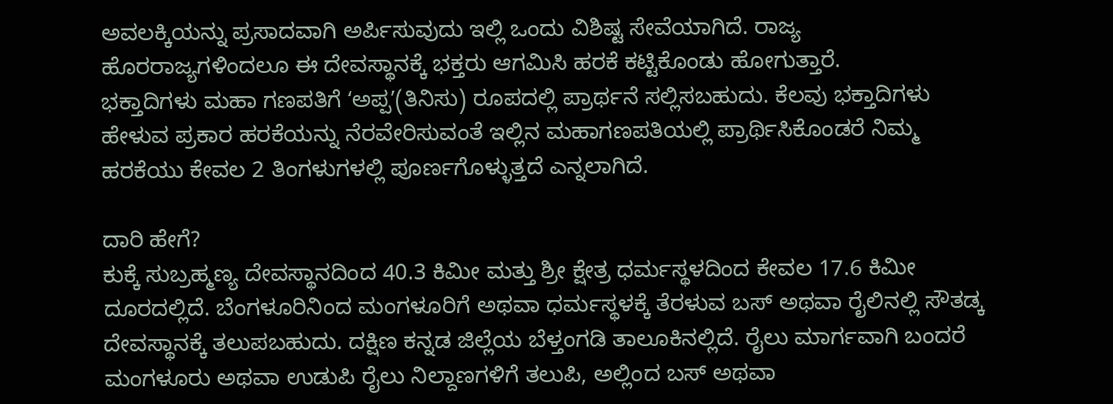ಅವಲಕ್ಕಿಯನ್ನು ಪ್ರಸಾದವಾಗಿ ಅರ್ಪಿಸುವುದು ಇಲ್ಲಿ ಒಂದು ವಿಶಿಷ್ಟ ಸೇವೆಯಾಗಿದೆ. ರಾಜ್ಯ ಹೊರರಾಜ್ಯಗಳಿಂದಲೂ ಈ ದೇವಸ್ಥಾನಕ್ಕೆ ಭಕ್ತರು ಆಗಮಿಸಿ ಹರಕೆ ಕಟ್ಟಿಕೊಂಡು ಹೋಗುತ್ತಾರೆ.
ಭಕ್ತಾದಿಗಳು ಮಹಾ ಗಣಪತಿಗೆ ʻಅಪ್ಪʼ(ತಿನಿಸು) ರೂಪದಲ್ಲಿ ಪ್ರಾರ್ಥನೆ ಸಲ್ಲಿಸಬಹುದು. ಕೆಲವು ಭಕ್ತಾದಿಗಳು ಹೇಳುವ ಪ್ರಕಾರ ಹರಕೆಯನ್ನು ನೆರವೇರಿಸುವಂತೆ ಇಲ್ಲಿನ ಮಹಾಗಣಪತಿಯಲ್ಲಿ ಪ್ರಾರ್ಥಿಸಿಕೊಂಡರೆ ನಿಮ್ಮ ಹರಕೆಯು ಕೇವಲ 2 ತಿಂಗಳುಗಳಲ್ಲಿ ಪೂರ್ಣಗೊಳ್ಳುತ್ತದೆ ಎನ್ನಲಾಗಿದೆ.

ದಾರಿ ಹೇಗೆ?
ಕುಕ್ಕೆ ಸುಬ್ರಹ್ಮಣ್ಯ ದೇವಸ್ಥಾನದಿಂದ 40.3 ಕಿಮೀ ಮತ್ತು ಶ್ರೀ ಕ್ಷೇತ್ರ ಧರ್ಮಸ್ಥಳದಿಂದ ಕೇವಲ 17.6 ಕಿಮೀ ದೂರದಲ್ಲಿದೆ. ಬೆಂಗಳೂರಿನಿಂದ ಮಂಗಳೂರಿಗೆ ಅಥವಾ ಧರ್ಮಸ್ಥಳಕ್ಕೆ ತೆರಳುವ ಬಸ್ ಅಥವಾ ರೈಲಿನಲ್ಲಿ ಸೌತಡ್ಕ ದೇವಸ್ಥಾನಕ್ಕೆ ತಲುಪಬಹುದು. ದಕ್ಷಿಣ ಕನ್ನಡ ಜಿಲ್ಲೆಯ ಬೆಳ್ತಂಗಡಿ ತಾಲೂಕಿನಲ್ಲಿದೆ. ರೈಲು ಮಾರ್ಗವಾಗಿ ಬಂದರೆ ಮಂಗಳೂರು ಅಥವಾ ಉಡುಪಿ ರೈಲು ನಿಲ್ದಾಣಗಳಿಗೆ ತಲುಪಿ, ಅಲ್ಲಿಂದ ಬಸ್ ಅಥವಾ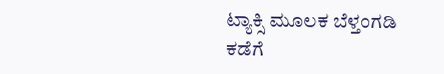ಟ್ಯಾಕ್ಸಿ ಮೂಲಕ ಬೆಳ್ತಂಗಡಿ ಕಡೆಗೆ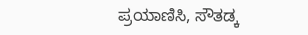ಪ್ರಯಾಣಿಸಿ, ಸೌತಡ್ಕ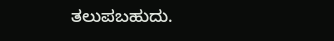ತಲುಪಬಹುದು.